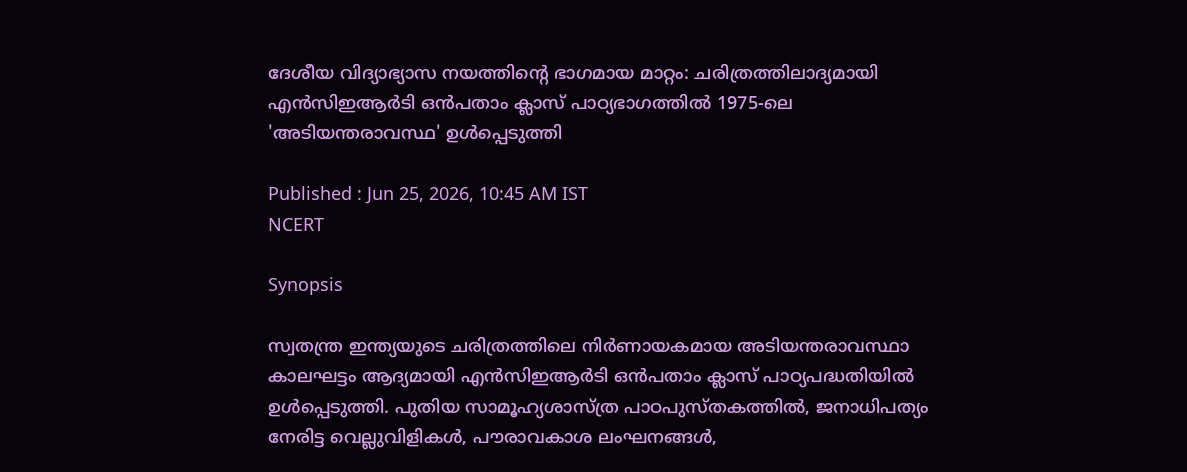ദേശീയ വിദ്യാഭ്യാസ നയത്തിൻ്റെ ഭാഗമായ മാറ്റം: ചരിത്രത്തിലാദ്യമായി എൻസിഇആർടി ഒൻപതാം ക്ലാസ് പാഠ്യഭാഗത്തിൽ 1975-ലെ 'അടിയന്തരാവസ്ഥ' ഉൾപ്പെടുത്തി

Published : Jun 25, 2026, 10:45 AM IST
NCERT

Synopsis

സ്വതന്ത്ര ഇന്ത്യയുടെ ചരിത്രത്തിലെ നിർണായകമായ അടിയന്തരാവസ്ഥാ കാലഘട്ടം ആദ്യമായി എൻസിഇആർടി ഒൻപതാം ക്ലാസ് പാഠ്യപദ്ധതിയിൽ ഉൾപ്പെടുത്തി. പുതിയ സാമൂഹ്യശാസ്ത്ര പാഠപുസ്തകത്തിൽ, ജനാധിപത്യം നേരിട്ട വെല്ലുവിളികൾ, പൗരാവകാശ ലംഘനങ്ങൾ,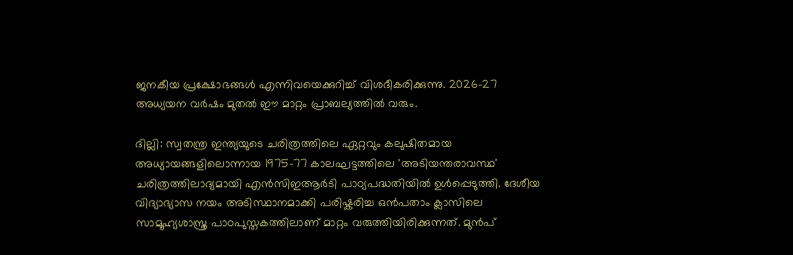ജനകീയ പ്രക്ഷോഭങ്ങൾ എന്നിവയെക്കുറിച്ച് വിശദീകരിക്കുന്നു. 2026-27 അധ്യയന വർഷം മുതൽ ഈ മാറ്റം പ്രാബല്യത്തിൽ വരും.

ദില്ലി: സ്വതന്ത്ര ഇന്ത്യയുടെ ചരിത്രത്തിലെ ഏറ്റവും കലുഷിതമായ അധ്യായങ്ങളിലൊന്നായ 1975-77 കാലഘട്ടത്തിലെ 'അടിയന്തരാവസ്ഥ' ചരിത്രത്തിലാദ്യമായി എൻസിഇആർടി പാഠ്യപദ്ധതിയിൽ ഉൾപ്പെടുത്തി. ദേശീയ വിദ്യാഭ്യാസ നയം അടിസ്ഥാനമാക്കി പരിഷ്കരിച്ച ഒൻപതാം ക്ലാസിലെ സാമൂഹ്യശാസ്ത്ര പാഠപുസ്തകത്തിലാണ് മാറ്റം വരുത്തിയിരിക്കുന്നത്. മുൻപ്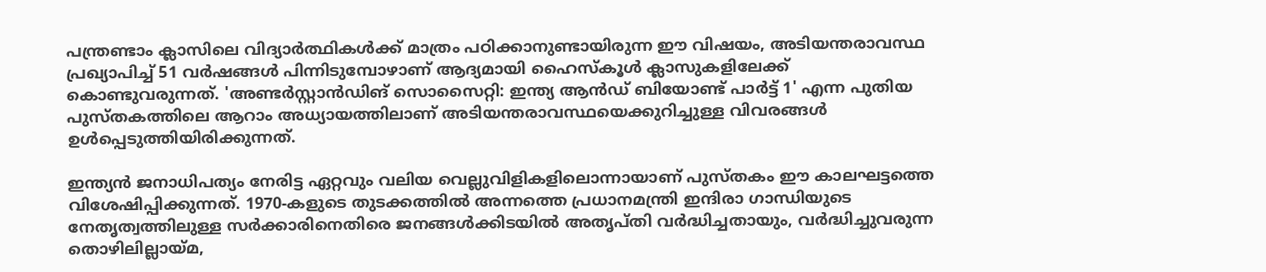പന്ത്രണ്ടാം ക്ലാസിലെ വിദ്യാർത്ഥികൾക്ക് മാത്രം പഠിക്കാനുണ്ടായിരുന്ന ഈ വിഷയം, അടിയന്തരാവസ്ഥ പ്രഖ്യാപിച്ച് 51 വർഷങ്ങൾ പിന്നിടുമ്പോഴാണ് ആദ്യമായി ഹൈസ്‌കൂൾ ക്ലാസുകളിലേക്ക് കൊണ്ടുവരുന്നത്. 'അണ്ടർസ്റ്റാൻഡിങ് സൊസൈറ്റി: ഇന്ത്യ ആൻഡ് ബിയോണ്ട് പാർട്ട് 1' എന്ന പുതിയ പുസ്തകത്തിലെ ആറാം അധ്യായത്തിലാണ് അടിയന്തരാവസ്ഥയെക്കുറിച്ചുള്ള വിവരങ്ങൾ ഉൾപ്പെടുത്തിയിരിക്കുന്നത്.

ഇന്ത്യൻ ജനാധിപത്യം നേരിട്ട ഏറ്റവും വലിയ വെല്ലുവിളികളിലൊന്നായാണ് പുസ്തകം ഈ കാലഘട്ടത്തെ വിശേഷിപ്പിക്കുന്നത്. 1970-കളുടെ തുടക്കത്തിൽ അന്നത്തെ പ്രധാനമന്ത്രി ഇന്ദിരാ ഗാന്ധിയുടെ നേതൃത്വത്തിലുള്ള സർക്കാരിനെതിരെ ജനങ്ങൾക്കിടയിൽ അതൃപ്തി വർദ്ധിച്ചതായും, വർദ്ധിച്ചുവരുന്ന തൊഴിലില്ലായ്മ,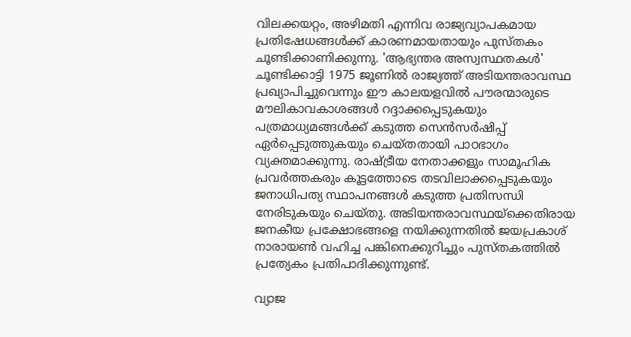വിലക്കയറ്റം, അഴിമതി എന്നിവ രാജ്യവ്യാപകമായ പ്രതിഷേധങ്ങൾക്ക് കാരണമായതായും പുസ്തകം ചൂണ്ടിക്കാണിക്കുന്നു. 'ആഭ്യന്തര അസ്വസ്ഥതകൾ' ചൂണ്ടിക്കാട്ടി 1975 ജൂണിൽ രാജ്യത്ത് അടിയന്തരാവസ്ഥ പ്രഖ്യാപിച്ചുവെന്നും ഈ കാലയളവിൽ പൗരന്മാരുടെ മൗലികാവകാശങ്ങൾ റദ്ദാക്കപ്പെടുകയും പത്രമാധ്യമങ്ങൾക്ക് കടുത്ത സെൻസർഷിപ്പ് ഏർപ്പെടുത്തുകയും ചെയ്തതായി പാഠഭാഗം വ്യക്തമാക്കുന്നു. രാഷ്ട്രീയ നേതാക്കളും സാമൂഹിക പ്രവർത്തകരും കൂട്ടത്തോടെ തടവിലാക്കപ്പെടുകയും ജനാധിപത്യ സ്ഥാപനങ്ങൾ കടുത്ത പ്രതിസന്ധി നേരിടുകയും ചെയ്തു. അടിയന്തരാവസ്ഥയ്‌ക്കെതിരായ ജനകീയ പ്രക്ഷോഭങ്ങളെ നയിക്കുന്നതിൽ ജയപ്രകാശ് നാരായൺ വഹിച്ച പങ്കിനെക്കുറിച്ചും പുസ്തകത്തിൽ പ്രത്യേകം പ്രതിപാദിക്കുന്നുണ്ട്.

വ്യാജ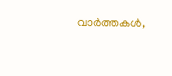വാർത്തകൾ,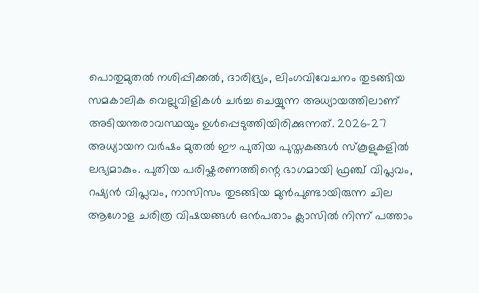പൊതുമുതൽ നശിപ്പിക്കൽ, ദാരിദ്ര്യം, ലിംഗവിവേചനം തുടങ്ങിയ സമകാലിക വെല്ലുവിളികൾ ചർച്ച ചെയ്യുന്ന അധ്യായത്തിലാണ് അടിയന്തരാവസ്ഥയും ഉൾപ്പെടുത്തിയിരിക്കുന്നത്. 2026-27 അധ്യായന വർഷം മുതൽ ഈ പുതിയ പുസ്തകങ്ങൾ സ്‌കൂളുകളിൽ ലഭ്യമാകും. പുതിയ പരിഷ്കരണത്തിന്റെ ഭാഗമായി ഫ്രഞ്ച് വിപ്ലവം, റഷ്യൻ വിപ്ലവം, നാസിസം തുടങ്ങിയ മുൻപുണ്ടായിരുന്ന ചില ആഗോള ചരിത്ര വിഷയങ്ങൾ ഒൻപതാം ക്ലാസിൽ നിന്ന് പത്താം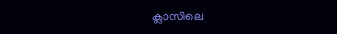ക്ലാസിലെ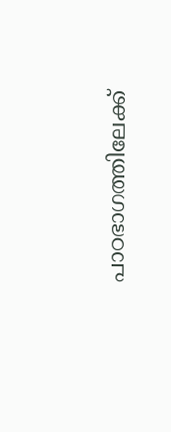പാഠഭാഗത്തിലേക്ക്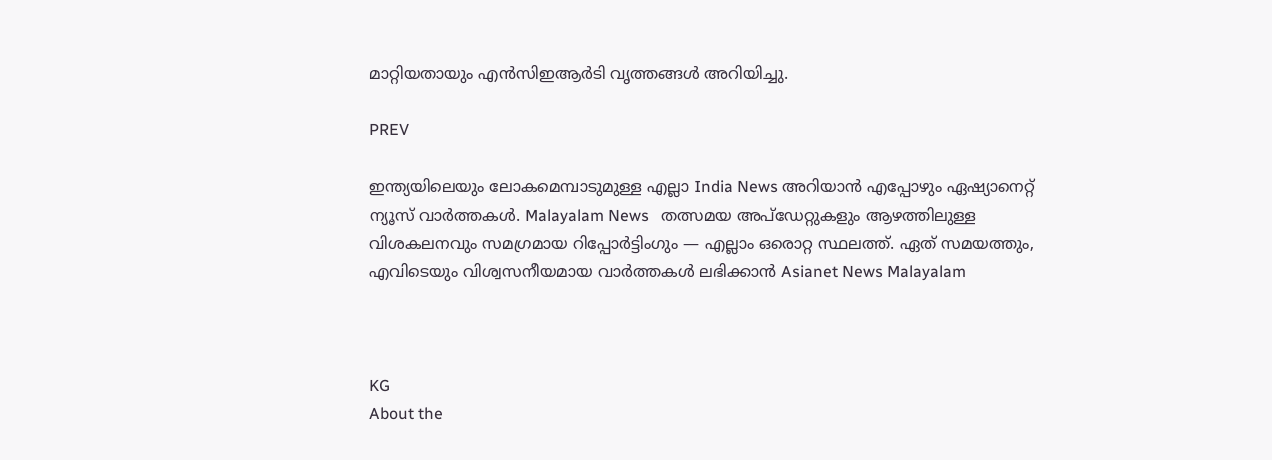മാറ്റിയതായും എൻസിഇആർടി വൃത്തങ്ങൾ അറിയിച്ചു.

PREV

ഇന്ത്യയിലെയും ലോകമെമ്പാടുമുള്ള എല്ലാ India News അറിയാൻ എപ്പോഴും ഏഷ്യാനെറ്റ് ന്യൂസ് വാർത്തകൾ. Malayalam News   തത്സമയ അപ്‌ഡേറ്റുകളും ആഴത്തിലുള്ള വിശകലനവും സമഗ്രമായ റിപ്പോർട്ടിംഗും — എല്ലാം ഒരൊറ്റ സ്ഥലത്ത്. ഏത് സമയത്തും, എവിടെയും വിശ്വസനീയമായ വാർത്തകൾ ലഭിക്കാൻ Asianet News Malayalam



KG
About the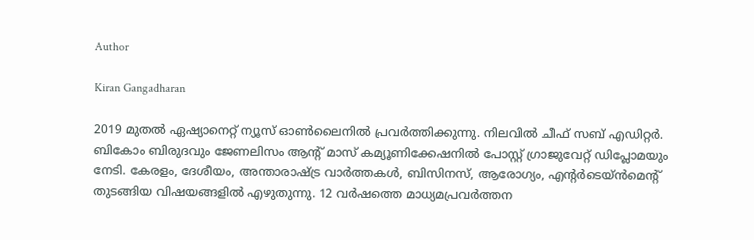Author

Kiran Gangadharan

2019 മുതല്‍ ഏഷ്യാനെറ്റ് ന്യൂസ് ഓണ്‍ലൈനില്‍ പ്രവര്‍ത്തിക്കുന്നു. നിലവില്‍ ചീഫ് സബ് എഡിറ്റർ. ബികോം ബിരുദവും ജേണലിസം ആൻ്റ് മാസ് കമ്യൂണിക്കേഷനിൽ പോസ്റ്റ് ഗ്രാജുവേറ്റ് ഡിപ്ലോമയും നേടി. കേരളം, ദേശീയം, അന്താരാഷ്ട്ര വാര്‍ത്തകള്‍, ബിസിനസ്, ആരോഗ്യം, എന്റർടെയ്ൻമെൻ്റ് തുടങ്ങിയ വിഷയങ്ങളില്‍ എഴുതുന്നു. 12 വര്‍ഷത്തെ മാധ്യമപ്രവര്‍ത്തന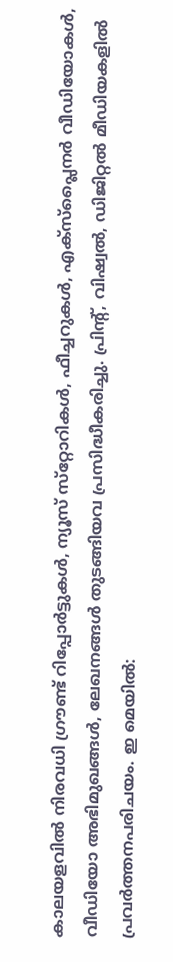കാലയളവില്‍ നിരവധി ഗ്രൗണ്ട് റിപ്പോര്‍ട്ടുകള്‍, ന്യൂസ് സ്‌റ്റോറികള്‍, ഫീച്ചറുകള്‍, എക്‌സ്‌പ്ലൈന‍ർ വീഡിയോകൾ, വീഡിയോ അഭിമുഖങ്ങള്‍, ലേഖനങ്ങള്‍ തുടങ്ങിയവ പ്രസിദ്ധീകരിച്ചു. പ്രിന്റ്, വിഷ്വല്‍, ഡിജിറ്റല്‍ മീഡിയകളില്‍ പ്രവര്‍ത്തനപരിചയം. ഇ മെയില്‍: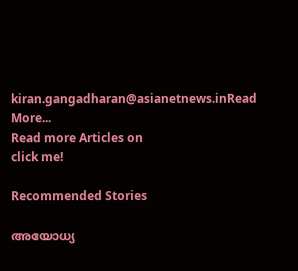kiran.gangadharan@asianetnews.inRead More...
Read more Articles on
click me!

Recommended Stories

അയോധ്യ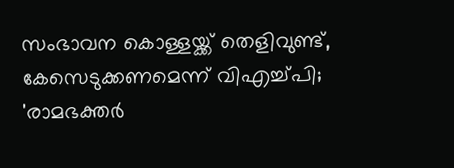സംഭാവന കൊള്ളയ്ക്ക് തെളിവുണ്ട്, കേസെടുക്കണമെന്ന് വിഎച്ച്പി; 'രാമഭക്തർ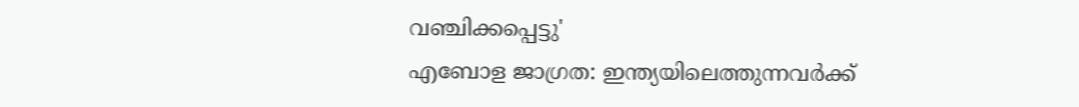വഞ്ചിക്കപ്പെട്ടു'
എബോള ജാഗ്രത: ഇന്ത്യയിലെത്തുന്നവർക്ക്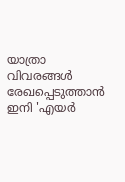യാത്രാ വിവരങ്ങൾ രേഖപ്പെടുത്താൻ ഇനി 'എയർ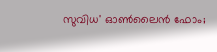സുവിധ' ഓൺലൈൻ ഫോം;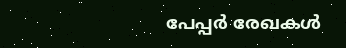പേപ്പർ രേഖകൾ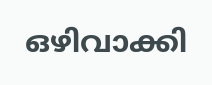ഒഴിവാക്കി